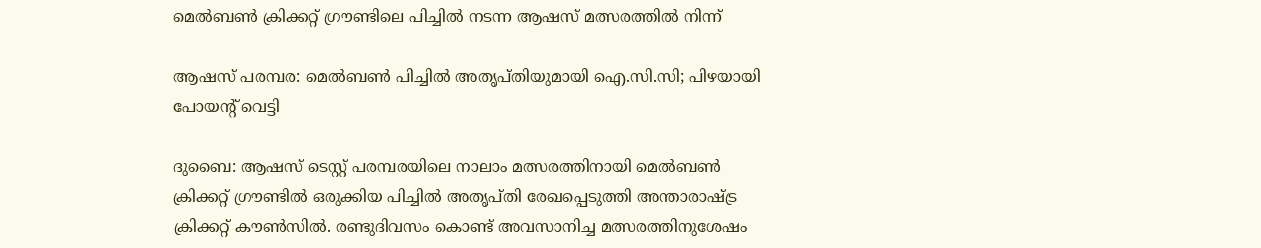മെൽബൺ ക്രിക്കറ്റ് ഗ്രൗണ്ടിലെ പിച്ചിൽ നടന്ന ആഷസ് മത്സരത്തിൽ നിന്ന്

ആഷസ് പരമ്പര: മെൽബൺ പിച്ചിൽ അതൃപ്തിയുമായി ഐ.സി.സി; പിഴയായി പോയന്റ് വെട്ടി

ദുബൈ: ആഷസ് ടെസ്റ്റ് പരമ്പരയിലെ നാലാം മത്സരത്തിനായി മെൽബൺ ക്രിക്കറ്റ് ഗ്രൗണ്ടിൽ ഒരുക്കിയ പിച്ചിൽ അതൃപ്തി രേഖപ്പെടുത്തി അന്താരാഷ്ട്ര ക്രിക്കറ്റ് കൗൺസിൽ. രണ്ടുദിവസം കൊണ്ട് അവസാനിച്ച മത്സരത്തിനുശേഷം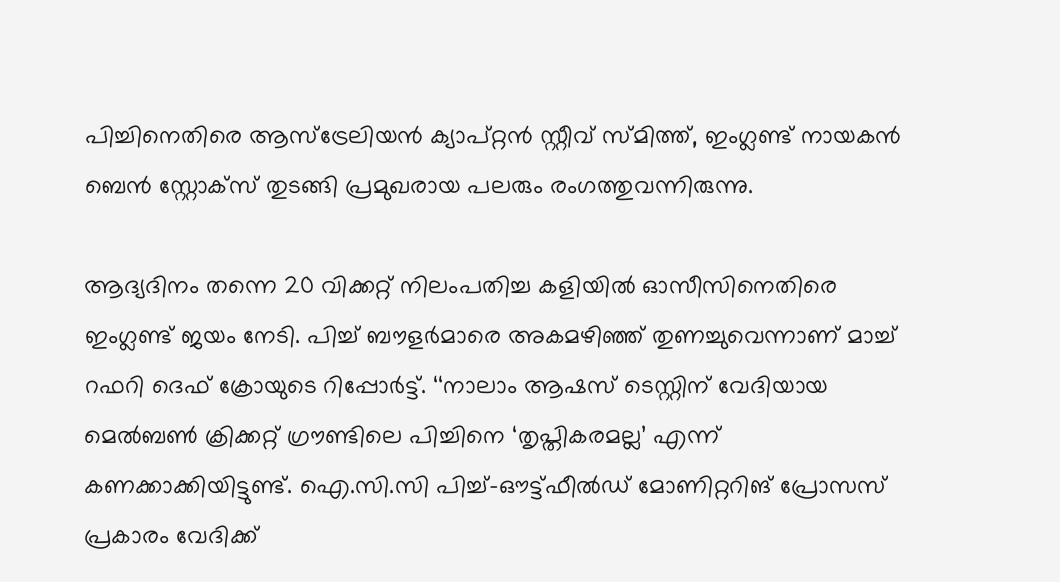പിച്ചിനെതിരെ ആസ്ട്രേലിയൻ ക്യാപ്റ്റൻ സ്റ്റീവ് സ്മിത്ത്, ഇംഗ്ലണ്ട് നായകൻ ബെൻ സ്റ്റോക്സ് തുടങ്ങി പ്രമുഖരായ പലരും രംഗത്തുവന്നിരുന്നു.

ആദ്യദിനം തന്നെ 20 വിക്കറ്റ് നിലംപതിച്ച കളിയിൽ ഓസീസിനെതിരെ ഇംഗ്ലണ്ട് ജയം നേടി. പിച്ച് ബൗളർമാരെ അകമഴിഞ്ഞ് തുണച്ചുവെന്നാണ് മാച്ച് റഫറി ദെഫ് ക്രോയുടെ റിപ്പോർട്ട്. ‘‘നാലാം ആഷസ് ടെസ്റ്റിന് വേദിയായ മെൽബൺ ക്രിക്കറ്റ് ഗ്രൗണ്ടിലെ പിച്ചിനെ ‘തൃപ്തികരമല്ല’ എന്ന് കണക്കാക്കിയിട്ടുണ്ട്. ഐ.സി.സി പിച്ച്-ഔട്ട്ഫീൽഡ് മോണിറ്ററിങ് പ്രോസസ് പ്രകാരം വേദിക്ക്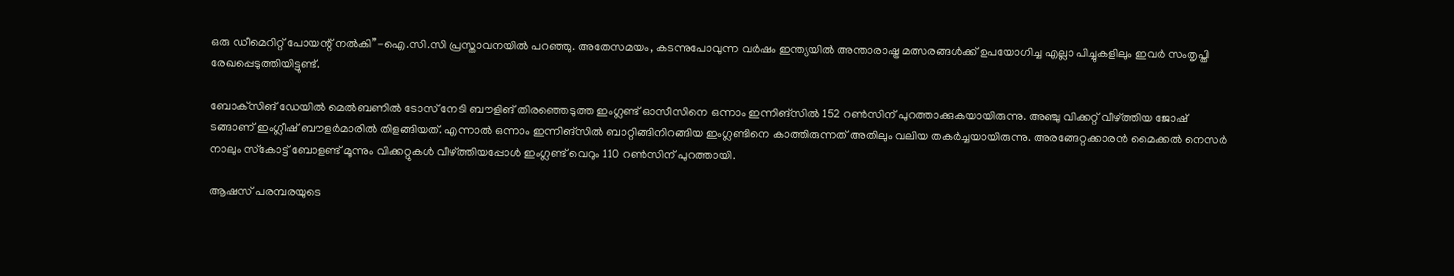ഒരു ഡീമെറിറ്റ് പോയന്റ് നൽകി’’-ഐ.സി.സി പ്രസ്താവനയിൽ പറഞ്ഞു. അതേസമയം, കടന്നുപോവുന്ന വർഷം ഇന്ത്യയിൽ അന്താരാഷ്ട്ര മത്സരങ്ങൾക്ക് ഉപ‍‍യോഗിച്ച എല്ലാ പിച്ചുകളിലും ഇവർ സംതൃപ്തി രേഖപ്പെടുത്തിയിട്ടുണ്ട്.

ബോക്‌സിങ് ഡേയിൽ മെൽബണിൽ ടോസ് നേടി ബൗളിങ് തിരഞ്ഞെടുത്ത ഇംഗ്ലണ്ട് ഓസീസിനെ ഒന്നാം ഇന്നിങ്‌സിൽ 152 റൺസിന് പുറത്താക്കുകയായിരുന്നു. അഞ്ചു വിക്കറ്റ് വീഴ്ത്തിയ ജോഷ് ടങ്ങാണ് ഇംഗ്ലീഷ് ബൗളർമാരിൽ തിളങ്ങിയത്. എന്നാൽ ഒന്നാം ഇന്നിങ്‌സിൽ ബാറ്റിങ്ങിനിറങ്ങിയ ഇംഗ്ലണ്ടിനെ കാത്തിരുന്നത് അതിലും വലിയ തകർച്ചയായിരുന്നു. അരങ്ങേറ്റക്കാരൻ മൈക്കൽ നെസർ നാലും സ്‌കോട്ട് ബോളണ്ട് മൂന്നും വിക്കറ്റുകൾ വീഴ്ത്തിയപ്പോൾ ഇംഗ്ലണ്ട് വെറും 110 റൺസിന് പുറത്തായി.

ആഷസ് പരമ്പരയുടെ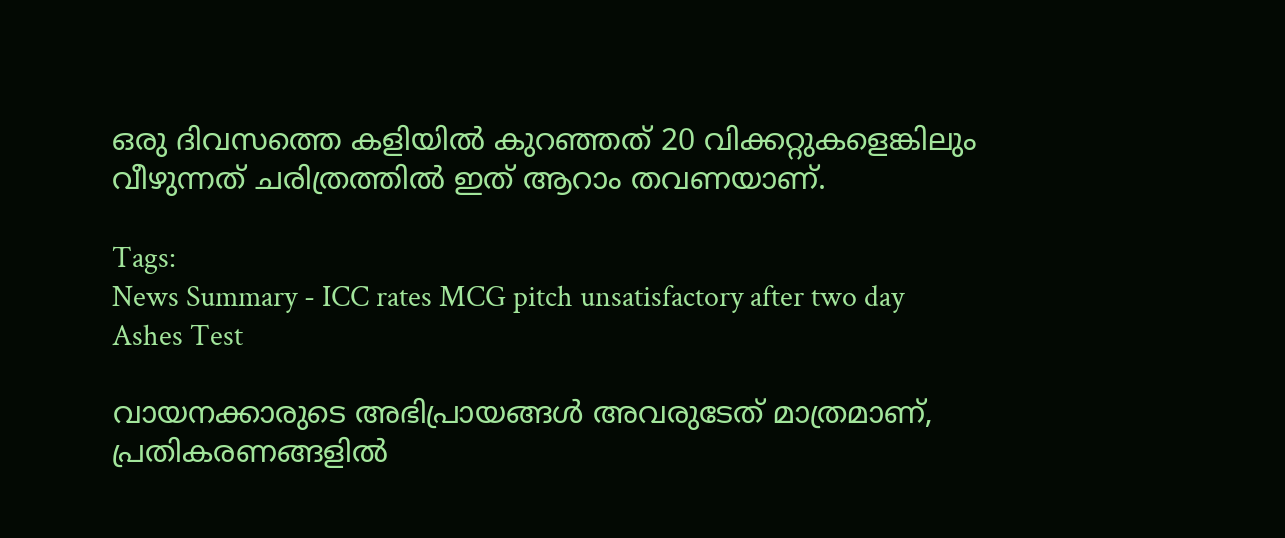ഒരു ദിവസത്തെ കളിയിൽ കുറഞ്ഞത് 20 വിക്കറ്റുകളെങ്കിലും വീഴുന്നത് ചരിത്രത്തിൽ ഇത് ആറാം തവണയാണ്.

Tags:
News Summary - ICC rates MCG pitch unsatisfactory after two day Ashes Test

വായനക്കാരുടെ അഭിപ്രായങ്ങള്‍ അവരുടേത് മാത്രമാണ്, പ്രതികരണങ്ങളിൽ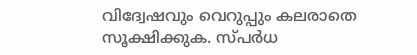വിദ്വേഷവും വെറുപ്പും കലരാതെ സൂക്ഷിക്കുക. സ്പർധ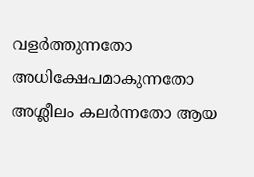വളർത്തുന്നതോ അധിക്ഷേപമാകുന്നതോ അശ്ലീലം കലർന്നതോ ആയ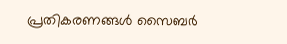പ്രതികരണങ്ങൾ സൈബർ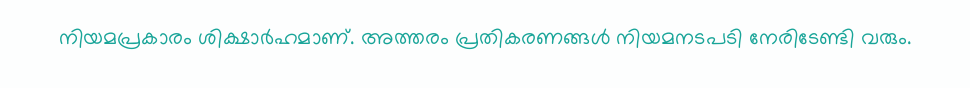നിയമപ്രകാരം ശിക്ഷാർഹമാണ്. അത്തരം പ്രതികരണങ്ങൾ നിയമനടപടി നേരിടേണ്ടി വരും.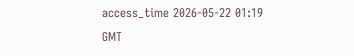access_time 2026-05-22 01:19 GMT